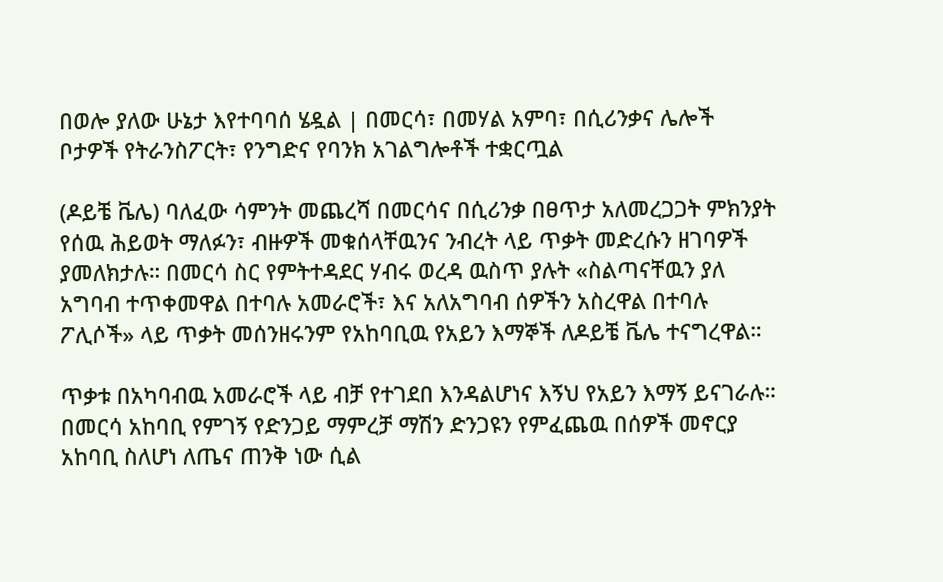በወሎ ያለው ሁኔታ እየተባባሰ ሄዷል | በመርሳ፣ በመሃል አምባ፣ በሲሪንቃና ሌሎች ቦታዎች የትራንስፖርት፣ የንግድና የባንክ አገልግሎቶች ተቋርጧል

(ዶይቼ ቬሌ) ባለፈው ሳምንት መጨረሻ በመርሳና በሲሪንቃ በፀጥታ አለመረጋጋት ምክንያት የሰዉ ሕይወት ማለፉን፣ ብዙዎች መቁሰላቸዉንና ንብረት ላይ ጥቃት መድረሱን ዘገባዎች ያመለክታሉ። በመርሳ ስር የምትተዳደር ሃብሩ ወረዳ ዉስጥ ያሉት «ስልጣናቸዉን ያለ አግባብ ተጥቀመዋል በተባሉ አመራሮች፣ እና አለአግባብ ሰዎችን አስረዋል በተባሉ ፖሊሶች» ላይ ጥቃት መሰንዘሩንም የአከባቢዉ የአይን እማኞች ለዶይቼ ቬሌ ተናግረዋል።

ጥቃቱ በአካባብዉ አመራሮች ላይ ብቻ የተገደበ እንዳልሆነና እኝህ የአይን እማኝ ይናገራሉ። በመርሳ አከባቢ የምገኝ የድንጋይ ማምረቻ ማሽን ድንጋዩን የምፈጨዉ በሰዎች መኖርያ አከባቢ ስለሆነ ለጤና ጠንቅ ነው ሲል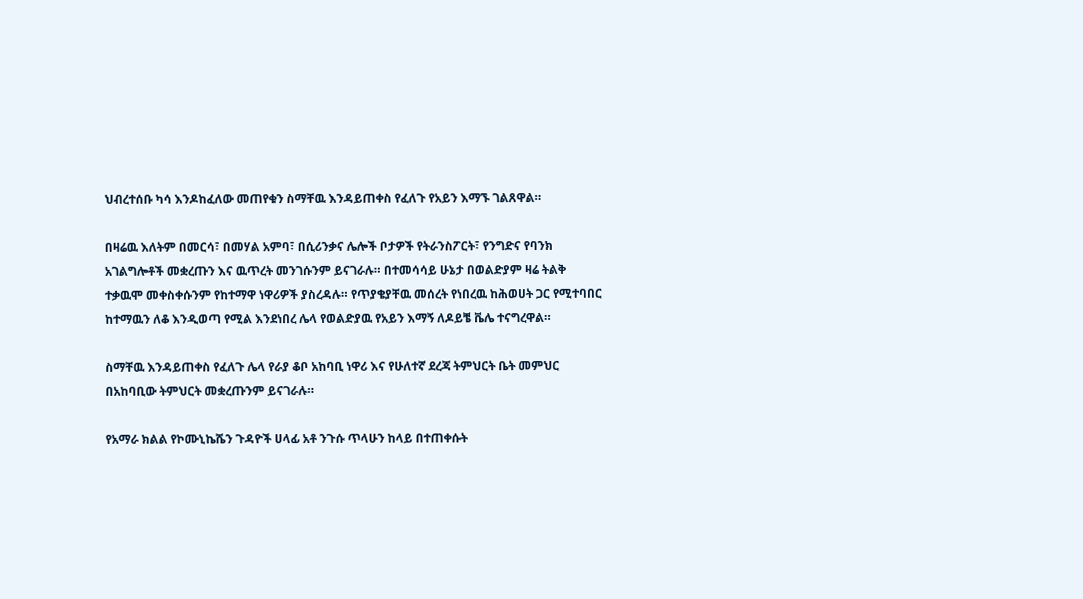ህብረተሰቡ ካሳ እንዶከፈለው መጠየቁን ስማቸዉ እንዳይጠቀስ የፈለጉ የአይን እማኙ ገልጸዋል።

በዛሬዉ እለትም በመርሳ፣ በመሃል አምባ፣ በሲሪንቃና ሌሎች ቦታዎች የትራንስፖርት፣ የንግድና የባንክ አገልግሎቶች መቋረጡን እና ዉጥረት መንገሱንም ይናገራሉ። በተመሳሳይ ሁኔታ በወልድያም ዛሬ ትልቅ ተቃዉሞ መቀስቀሱንም የከተማዋ ነዋሪዎች ያስረዳሉ። የጥያቄያቸዉ መሰረት የነበረዉ ከሕወሀት ጋር የሚተባበር ከተማዉን ለቆ እንዲወጣ የሚል እንደነበረ ሌላ የወልድያዉ የአይን እማኝ ለዶይቼ ቬሌ ተናግረዋል።

ስማቸዉ እንዳይጠቀስ የፈለጉ ሌላ የራያ ቆቦ አከባቢ ነዋሪ እና የሁለተኛ ደረጃ ትምህርት ቤት መምህር በአከባቢው ትምህርት መቋረጡንም ይናገራሉ።

የአማራ ክልል የኮሙኒኬሼን ጉዳዮች ሀላፊ አቶ ንጉሱ ጥላሁን ከላይ በተጠቀሱት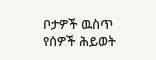ቦታዎች ዉስጥ የሰዎች ሕይወት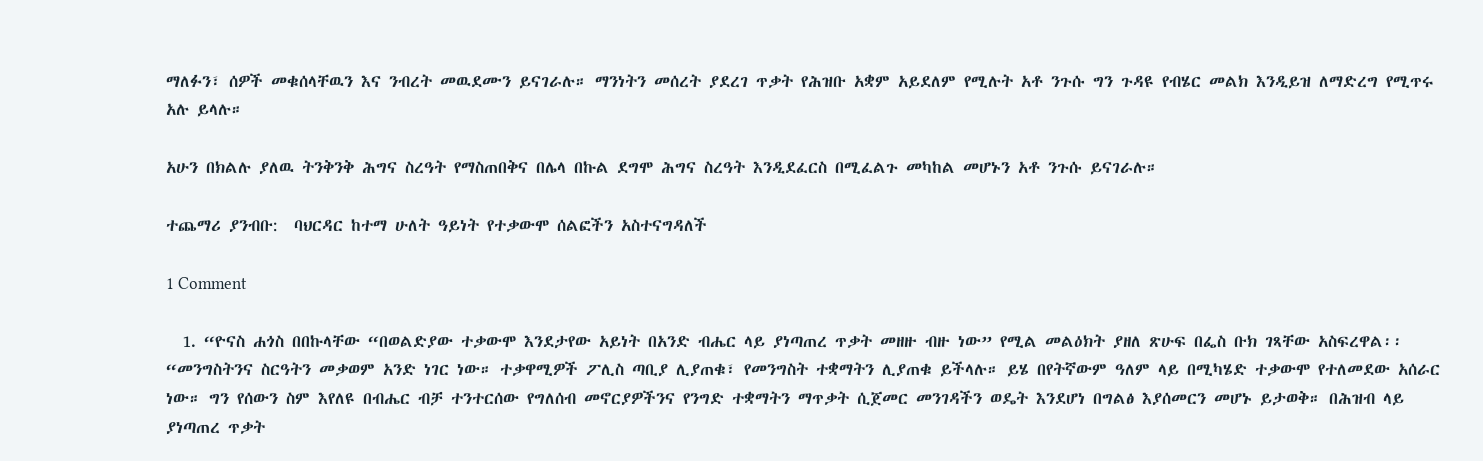ማለፉን፣ ሰዎች መቁሰላቸዉን እና ንብረት መዉደሙን ይናገራሉ። ማንነትን መሰረት ያደረገ ጥቃት የሕዝቡ አቋም አይደለም የሚሉት አቶ ንጉሱ ግን ጉዳዩ የብሄር መልክ እንዲይዝ ለማድረግ የሚጥሩ አሉ ይላሉ።

አሁን በክልሉ ያለዉ ትንቅንቅ ሕግና ስረዓት የማስጠበቅና በሌላ በኩል ደግሞ ሕግና ስረዓት እንዲደፈርስ በሚፈልጉ መካከል መሆኑን አቶ ንጉሱ ይናገራሉ።

ተጨማሪ ያንብቡ:  ባህርዳር ከተማ ሁለት ዓይነት የተቃውሞ ሰልፎችን አስተናግዳለች

1 Comment

  1. “ዮናስ ሐጎስ በበኩላቸው “በወልድያው ተቃውሞ እንደታየው አይነት በአንድ ብሔር ላይ ያነጣጠረ ጥቃት መዘዙ ብዙ ነው” የሚል መልዕክት ያዘለ ጽሁፍ በፌስ ቡክ ገጻቸው አስፍረዋል፡፡ “መንግስትንና ስርዓትን መቃወም አንድ ነገር ነው። ተቃዋሚዎች ፖሊስ ጣቢያ ሊያጠቁ፣ የመንግስት ተቋማትን ሊያጠቁ ይችላሉ። ይሄ በየትኛውም ዓለም ላይ በሚካሄድ ተቃውሞ የተለመደው አሰራር ነው። ግን የሰውን ስም እየለዩ በብሔር ብቻ ተንተርሰው የግለሰብ መኖርያዎችንና የንግድ ተቋማትን ማጥቃት ሲጀመር መንገዳችን ወዴት እንደሆነ በግልፅ እያሰመርን መሆኑ ይታወቅ። በሕዝብ ላይ ያነጣጠረ ጥቃት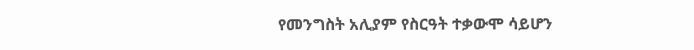የመንግስት አሊያም የስርዓት ተቃውሞ ሳይሆን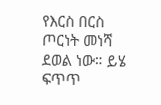የእርስ በርስ ጦርነት መነሻ ደወል ነው። ይሄ ፍጥጥ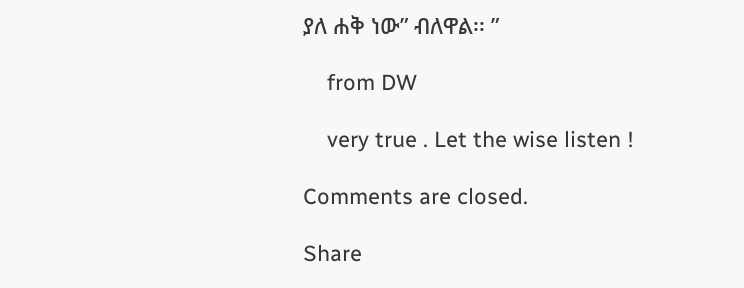ያለ ሐቅ ነው” ብለዋል፡፡ ”

    from DW

    very true . Let the wise listen !

Comments are closed.

Share